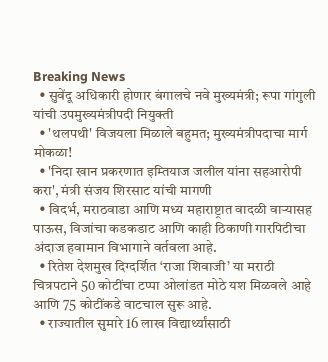Breaking News
  • सुवेंदू अधिकारी होणार बंगालचे नवे मुख्यमंत्री; रूपा गांगुली यांची उपमुख्यमंत्रीपदी नियुक्ती
  • 'थलपथी' विजयला मिळाले बहुमत; मुख्यमंत्रीपदाचा मार्ग मोकळा!
  • 'निदा खान प्रकरणात इम्तियाज जलील यांना सहआरोपी करा', मंत्री संजय शिरसाट यांची मागणी
  • विदर्भ, मराठवाडा आणि मध्य महाराष्ट्रात वादळी वाऱ्यासह पाऊस, विजांचा कडकडाट आणि काही ठिकाणी गारपिटीचा अंदाज हवामान विभागाने वर्तवला आहे.
  • रितेश देशमुख दिग्दर्शित ‘राजा शिवाजी’ या मराठी चित्रपटाने 50 कोटींचा टप्पा ओलांडत मोठे यश मिळवले आहे आणि 75 कोटींकडे वाटचाल सुरू आहे.
  • राज्यातील सुमारे 16 लाख विद्यार्थ्यांसाठी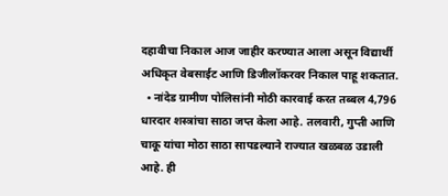दहावीचा निकाल आज जाहीर करण्यात आला असून विद्यार्थी अधिकृत वेबसाईट आणि डिजीलॉकरवर निकाल पाहू शकतात.
  • नांदेड ग्रामीण पोलिसांनी मोठी कारवाई करत तब्बल 4,796 धारदार शस्त्रांचा साठा जप्त केला आहे. तलवारी, गुप्ती आणि चाकू यांचा मोठा साठा सापडल्याने राज्यात खळबळ उडाली आहे. ही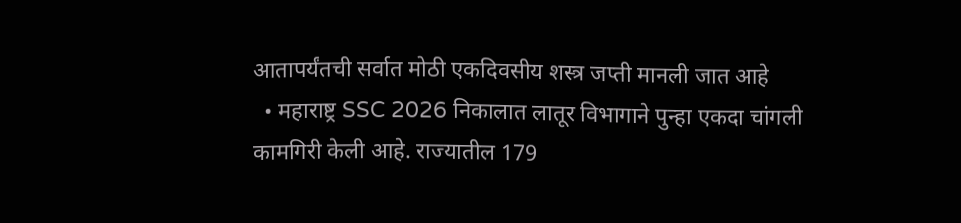आतापर्यंतची सर्वात मोठी एकदिवसीय शस्त्र जप्ती मानली जात आहे
  • महाराष्ट्र SSC 2026 निकालात लातूर विभागाने पुन्हा एकदा चांगली कामगिरी केली आहे. राज्यातील 179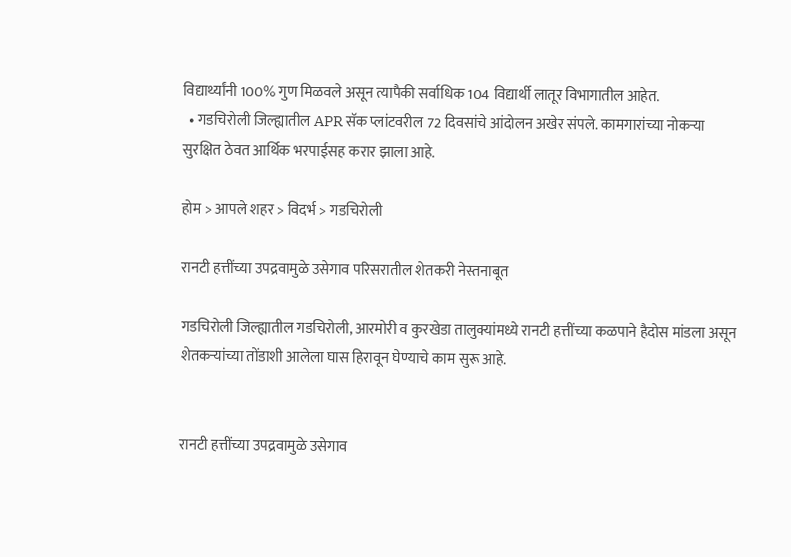विद्यार्थ्यांनी 100% गुण मिळवले असून त्यापैकी सर्वाधिक 104 विद्यार्थी लातूर विभागातील आहेत.
  • गडचिरोली जिल्ह्यातील APR सॅक प्लांटवरील 72 दिवसांचे आंदोलन अखेर संपले. कामगारांच्या नोकऱ्या सुरक्षित ठेवत आर्थिक भरपाईसह करार झाला आहे.

होम > आपले शहर > विदर्भ > गडचिरोली

रानटी हत्तींच्या उपद्रवामुळे उसेगाव परिसरातील शेतकरी नेस्तनाबूत

गडचिरोली जिल्ह्यातील गडचिरोली, आरमोरी व कुरखेडा तालुक्यांमध्ये रानटी हत्तींच्या कळपाने हैदोस मांडला असून शेतकऱ्यांच्या तोंडाशी आलेला घास हिरावून घेण्याचे काम सुरू आहे.


रानटी हत्तींच्या उपद्रवामुळे उसेगाव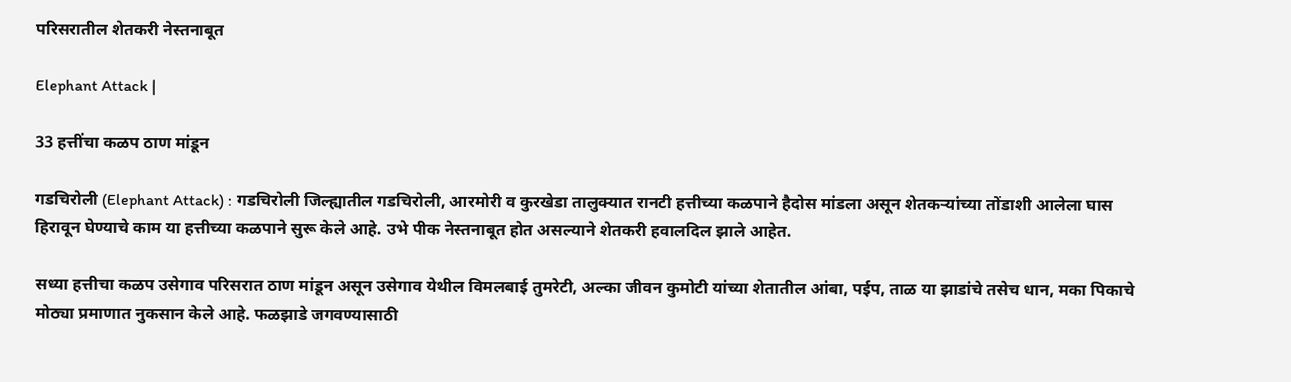परिसरातील शेतकरी नेस्तनाबूत

Elephant Attack |

33 हत्तींचा कळप ठाण मांडून

गडचिरोली (Elephant Attack) : गडचिरोली जिल्ह्यातील गडचिरोली, आरमोरी व कुरखेडा तालुक्यात रानटी हत्तीच्या कळपाने हैदोस मांडला असून शेतकऱ्यांच्या तोंडाशी आलेला घास हिरावून घेण्याचे काम या हत्तीच्या कळपाने सुरू केले आहे. उभे पीक नेस्तनाबूत होत असल्याने शेतकरी हवालदिल झाले आहेत.

सध्या हत्तीचा कळप उसेगाव परिसरात ठाण मांडून असून उसेगाव येथील विमलबाई तुमरेटी, अल्का जीवन कुमोटी यांच्या शेतातील आंबा, पईप, ताळ या झाडांचे तसेच धान, मका पिकाचे मोठ्या प्रमाणात नुकसान केले आहे. फळझाडे जगवण्यासाठी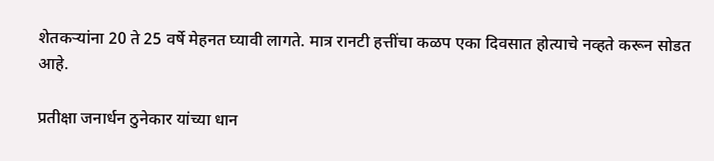शेतकऱ्यांना 20 ते 25 वर्षे मेहनत घ्यावी लागते. मात्र रानटी हत्तींचा कळप एका दिवसात होत्याचे नव्हते करून सोडत आहे.

प्रतीक्षा जनार्धन ठुनेकार यांच्या धान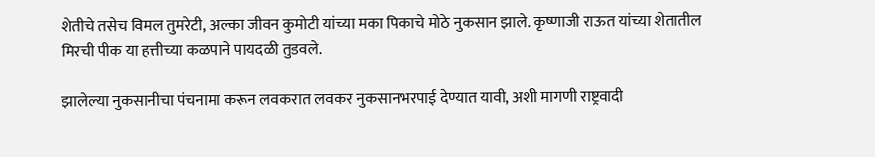शेतीचे तसेच विमल तुमरेटी, अल्का जीवन कुमोटी यांच्या मका पिकाचे मोठे नुकसान झाले. कृष्णाजी राऊत यांच्या शेतातील मिरची पीक या हत्तीच्या कळपाने पायदळी तुडवले.

झालेल्या नुकसानीचा पंचनामा करून लवकरात लवकर नुकसानभरपाई देण्यात यावी, अशी मागणी राष्ट्रवादी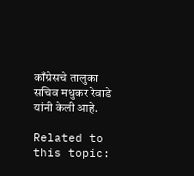काँग्रेसचे तालुका सचिव मधुकर रेवाडे यांनी केली आहे.

Related to this topic: